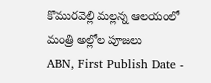కొమురవెల్లి మల్లన్న ఆలయంలో మంత్రి అల్లోల పూజలు
ABN, First Publish Date -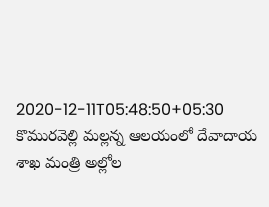2020-12-11T05:48:50+05:30
కొమురవెల్లి మల్లన్న ఆలయంలో దేవాదాయ శాఖ మంత్రి అల్లోల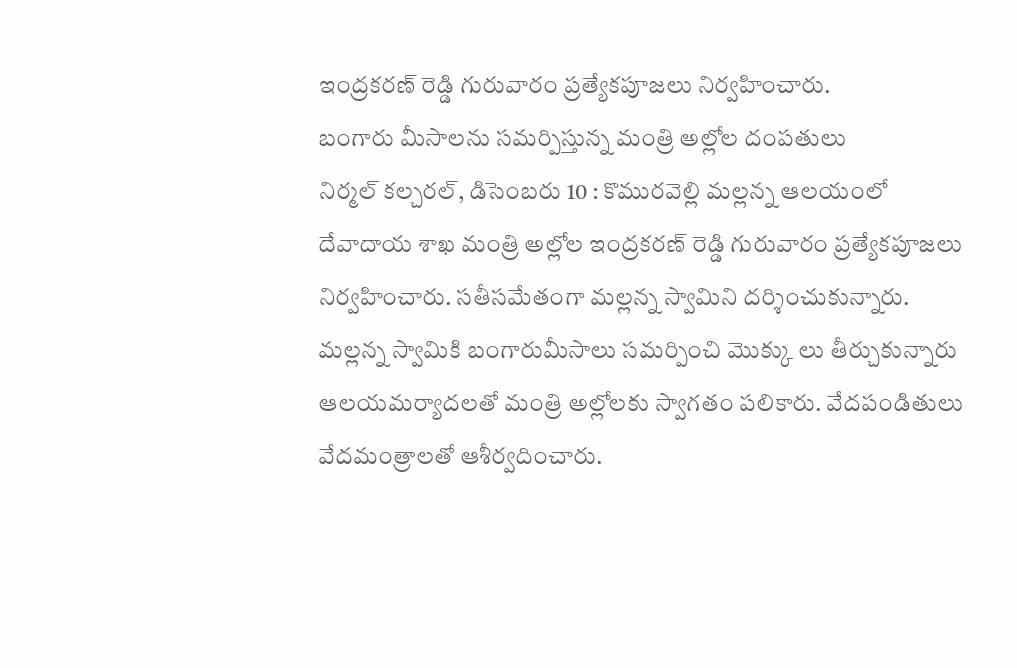ఇంద్రకరణ్ రెడ్డి గురువారం ప్రత్యేకపూజలు నిర్వహించారు.
బంగారు మీసాలను సమర్పిస్తున్న మంత్రి అల్లోల దంపతులు
నిర్మల్ కల్చరల్, డిసెంబరు 10 : కొమురవెల్లి మల్లన్న ఆలయంలో దేవాదాయ శాఖ మంత్రి అల్లోల ఇంద్రకరణ్ రెడ్డి గురువారం ప్రత్యేకపూజలు నిర్వహించారు. సతీసమేతంగా మల్లన్న స్వామిని దర్శించుకున్నారు. మల్లన్న స్వామికి బంగారుమీసాలు సమర్పించి మొక్కు లు తీర్చుకున్నారు ఆలయమర్యాదలతో మంత్రి అల్లోలకు స్వాగతం పలికారు. వేదపండితులు వేదమంత్రాలతో ఆశీర్వదించారు.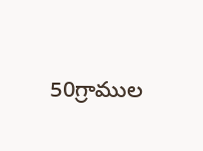50గ్రాముల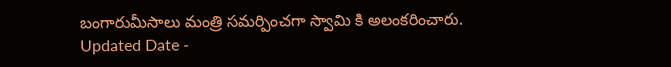బంగారుమీసాలు మంత్రి సమర్పించగా స్వామి కి అలంకరించారు.
Updated Date -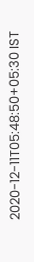2020-12-11T05:48:50+05:30 IST